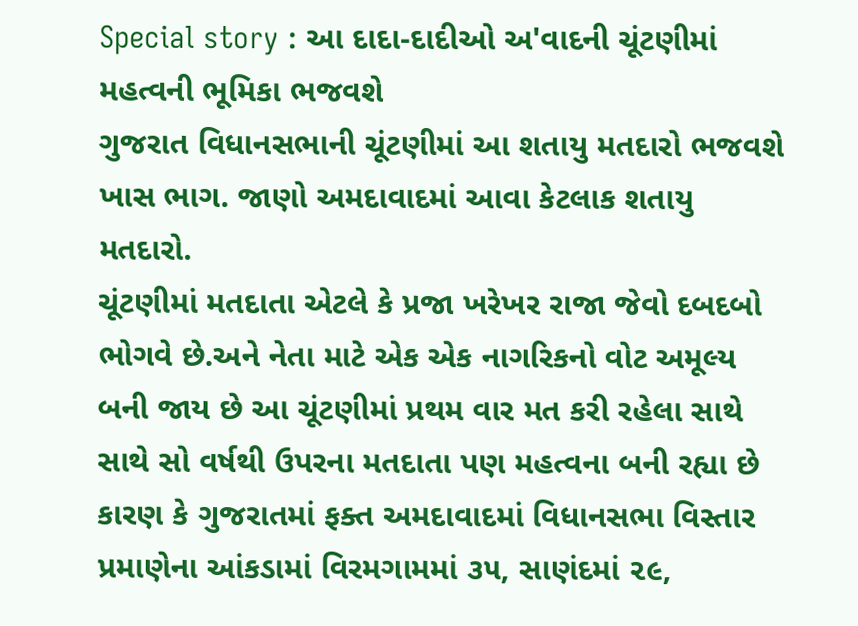Special story : આ દાદા-દાદીઓ અ'વાદની ચૂંટણીમાં મહત્વની ભૂમિકા ભજવશે
ગુજરાત વિધાનસભાની ચૂંટણીમાં આ શતાયુ મતદારો ભજવશે ખાસ ભાગ. જાણો અમદાવાદમાં આવા કેટલાક શતાયુ મતદારો.
ચૂંટણીમાં મતદાતા એટલે કે પ્રજા ખરેખર રાજા જેવો દબદબો ભોગવે છે.અને નેતા માટે એક એક નાગરિકનો વોટ અમૂલ્ય બની જાય છે આ ચૂંટણીમાં પ્રથમ વાર મત કરી રહેલા સાથે સાથે સો વર્ષથી ઉપરના મતદાતા પણ મહત્વના બની રહ્યા છે કારણ કે ગુજરાતમાં ફક્ત અમદાવાદમાં વિધાનસભા વિસ્તાર પ્રમાણેના આંકડામાં વિરમગામમાં ૩૫, સાણંદમાં ૨૯,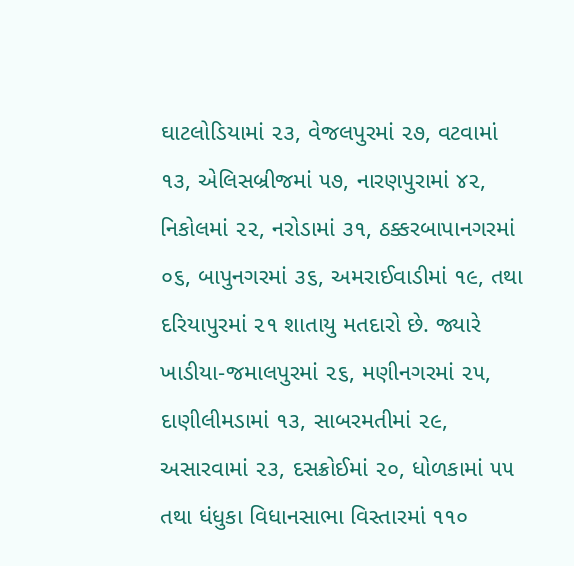ઘાટલોડિયામાં ૨૩, વેજલપુરમાં ૨૭, વટવામાં ૧૩, એલિસબ્રીજમાં ૫૭, નારણપુરામાં ૪૨, નિકોલમાં ૨૨, નરોડામાં ૩૧, ઠક્કરબાપાનગરમાં ૦૬, બાપુનગરમાં ૩૬, અમરાઈવાડીમાં ૧૯, તથા દરિયાપુરમાં ૨૧ શાતાયુ મતદારો છે. જ્યારે ખાડીયા-જમાલપુરમાં ૨૬, મણીનગરમાં ૨૫, દાણીલીમડામાં ૧૩, સાબરમતીમાં ૨૯, અસારવામાં ૨૩, દસક્રોઈમાં ૨૦, ધોળકામાં ૫૫ તથા ધંધુકા વિધાનસાભા વિસ્તારમાં ૧૧૦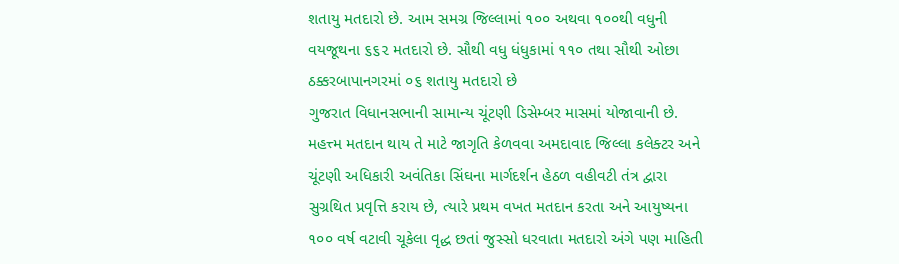શતાયુ મતદારો છે. આમ સમગ્ર જિલ્લામાં ૧૦૦ અથવા ૧૦૦થી વધુની વયજૂથના ૬૬૨ મતદારો છે. સૌથી વધુ ધંધુકામાં ૧૧૦ તથા સૌથી ઓછા ઠક્કરબાપાનગરમાં ૦૬ શતાયુ મતદારો છે
ગુજરાત વિધાનસભાની સામાન્ય ચૂંટણી ડિસેમ્બર માસમાં યોજાવાની છે. મહત્ત્મ મતદાન થાય તે માટે જાગૃતિ કેળવવા અમદાવાદ જિલ્લા કલેક્ટર અને ચૂંટણી અધિકારી અવંતિકા સિંઘના માર્ગદર્શન હેઠળ વહીવટી તંત્ર દ્વારા સુગ્રથિત પ્રવૃત્તિ કરાય છે, ત્યારે પ્રથમ વખત મતદાન કરતા અને આયુષ્યના ૧૦૦ વર્ષ વટાવી ચૂકેલા વૃદ્ધ છતાં જુસ્સો ધરવાતા મતદારો અંગે પણ માહિતી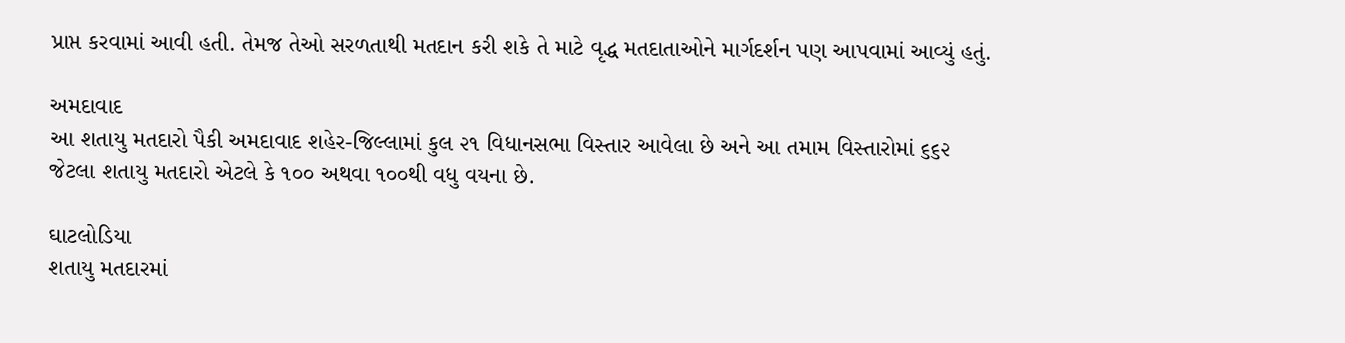પ્રાપ્ત કરવામાં આવી હતી. તેમજ તેઓ સરળતાથી મતદાન કરી શકે તે માટે વૃદ્ધ મતદાતાઓને માર્ગદર્શન પણ આપવામાં આવ્યું હતું.

અમદાવાદ
આ શતાયુ મતદારો પૈકી અમદાવાદ શહેર-જિલ્લામાં કુલ ૨૧ વિધાનસભા વિસ્તાર આવેલા છે અને આ તમામ વિસ્તારોમાં ૬૬૨ જેટલા શતાયુ મતદારો એટલે કે ૧૦૦ અથવા ૧૦૦થી વધુ વયના છે.

ઘાટલોડિયા
શતાયુ મતદારમાં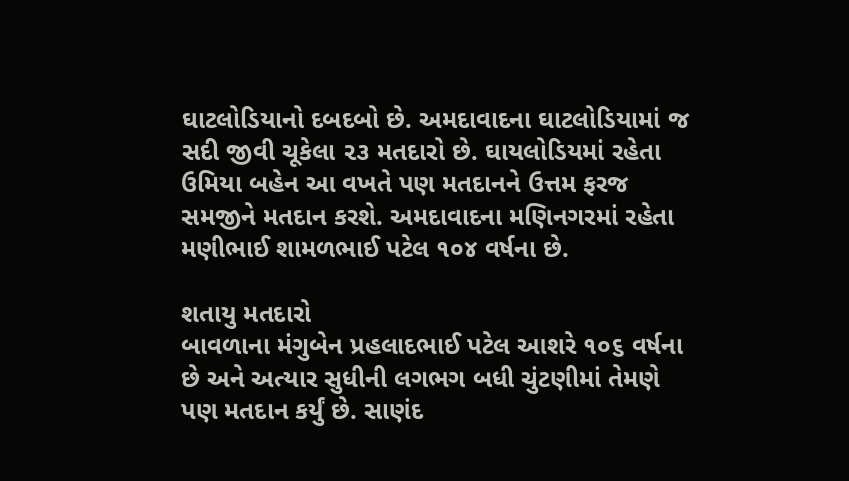ઘાટલોડિયાનો દબદબો છે. અમદાવાદના ઘાટલોડિયામાં જ સદી જીવી ચૂકેલા ૨૩ મતદારો છે. ઘાયલોડિયમાં રહેતા ઉમિયા બહેન આ વખતે પણ મતદાનને ઉત્તમ ફરજ સમજીને મતદાન કરશે. અમદાવાદના મણિનગરમાં રહેતા મણીભાઈ શામળભાઈ પટેલ ૧૦૪ વર્ષના છે.

શતાયુ મતદારો
બાવળાના મંગુબેન પ્રહલાદભાઈ પટેલ આશરે ૧૦૬ વર્ષના છે અને અત્યાર સુધીની લગભગ બધી ચુંટણીમાં તેમણે પણ મતદાન કર્યું છે. સાણંદ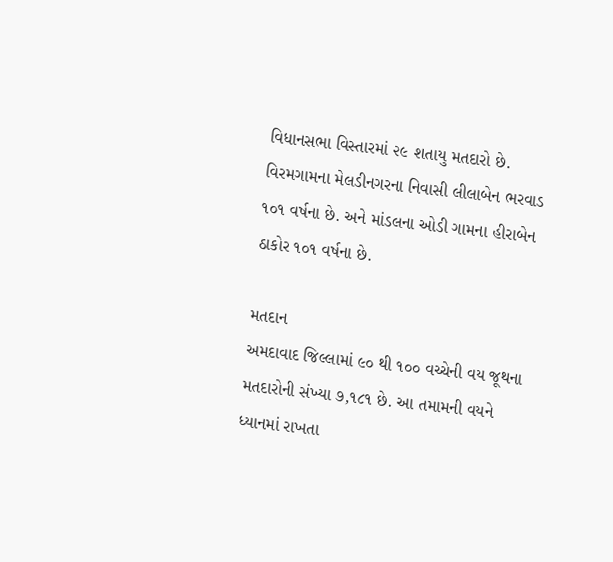વિધાનસભા વિસ્તારમાં ૨૯ શતાયુ મતદારો છે. વિરમગામના મેલડીનગરના નિવાસી લીલાબેન ભરવાડ ૧૦૧ વર્ષના છે. અને માંડલના ઓડી ગામના હીરાબેન ઠાકોર ૧૦૧ વર્ષના છે.

મતદાન
અમદાવાદ જિલ્લામાં ૯૦ થી ૧૦૦ વચ્ચેની વય જૂથના મતદારોની સંખ્યા ૭,૧૮૧ છે. આ તમામની વયને ધ્યાનમાં રાખતા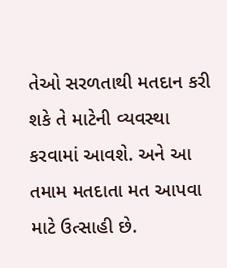તેઓ સરળતાથી મતદાન કરી શકે તે માટેની વ્યવસ્થા કરવામાં આવશે. અને આ તમામ મતદાતા મત આપવા માટે ઉત્સાહી છે.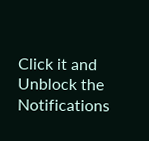Click it and Unblock the Notifications